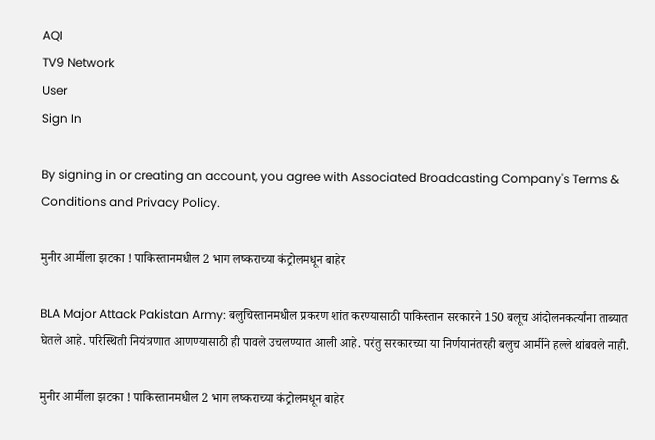AQI
TV9 Network
User
Sign In

By signing in or creating an account, you agree with Associated Broadcasting Company's Terms & Conditions and Privacy Policy.

मुनीर आर्मीला झटका ! पाकिस्तानमधील 2 भाग लष्कराच्या कंट्रोलमधून बाहेर

BLA Major Attack Pakistan Army: बलुचिस्तानमधील प्रकरण शांत करण्यासाठी पाकिस्तान सरकारने 150 बलूच आंदोलनकर्त्यांना ताब्यात घेतले आहे. परिस्थिती नियंत्रणात आणण्यासाठी ही पावले उचलण्यात आली आहे. परंतु सरकारच्या या निर्णयानंतरही बलुच आर्मीने हल्ले थांबवले नाही.

मुनीर आर्मीला झटका ! पाकिस्तानमधील 2 भाग लष्कराच्या कंट्रोलमधून बाहेर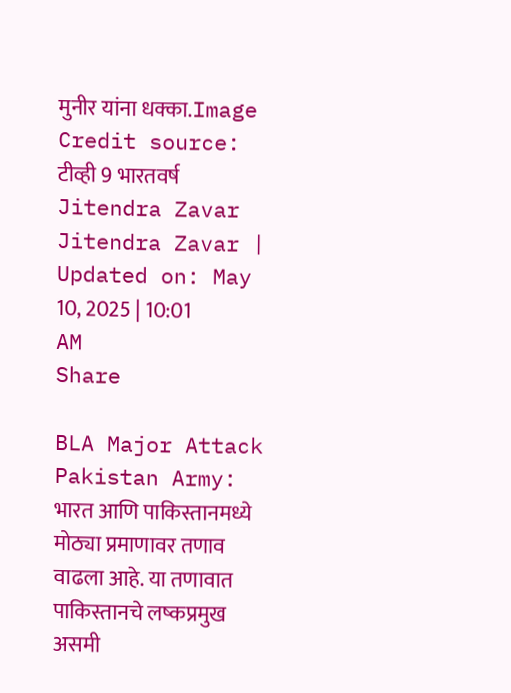मुनीर यांना धक्का.Image Credit source: टीव्ही 9 भारतवर्ष
Jitendra Zavar
Jitendra Zavar | Updated on: May 10, 2025 | 10:01 AM
Share

BLA Major Attack Pakistan Army: भारत आणि पाकिस्तानमध्ये मोठ्या प्रमाणावर तणाव वाढला आहे. या तणावात पाकिस्तानचे लष्कप्रमुख असमी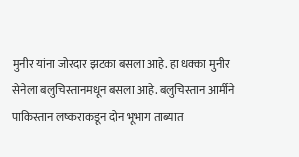मुनीर यांना जोरदार झटका बसला आहे. हा धक्का मुनीर सेनेला बलुचिस्तानमधून बसला आहे. बलुचिस्तान आर्मीने पाकिस्तान लष्कराकडून दोन भूभाग ताब्यात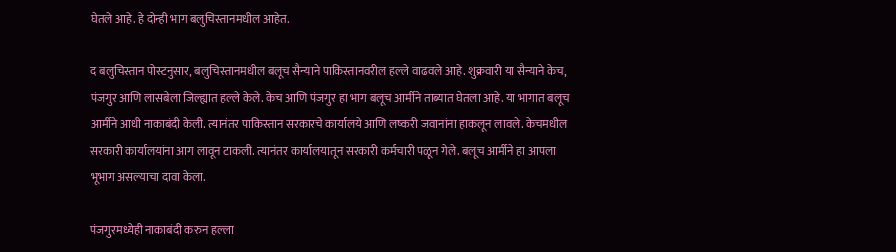घेतले आहे. हे दोन्ही भाग बलुचिस्तानमधील आहेत.

द बलुचिस्तान पोस्टनुसार, बलुचिस्तानमधील बलूच सैन्याने पाकिस्तानवरील हल्ले वाढवले आहे. शुक्रवारी या सैन्याने केच, पंजगुर आणि लासबेला जिल्ह्यात हल्ले केले. केच आणि पंजगुर हा भाग बलूच आर्मीने ताब्यात घेतला आहे. या भागात बलूच आर्मीने आधी नाकाबंदी केली. त्यानंतर पाकिस्तान सरकारचे कार्यालये आणि लष्करी जवानांना हाकलून लावले. केचमधील सरकारी कार्यालयांना आग लावून टाकली. त्यानंतर कार्यालयातून सरकारी कर्मचारी पळून गेले. बलूच आर्मीने हा आपला भूभाग असल्याचा दावा केला.

पंजगुरमध्येही नाकाबंदी करुन हल्ला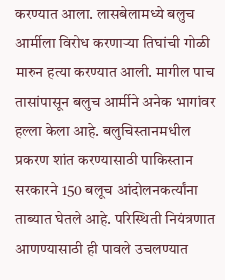करण्यात आला. लासबेलामध्ये बलुच आर्मीला विरोध करणाऱ्या तिघांची गोळी मारुन हत्या करण्यात आली. मागील पाच तासांपासून बलुच आर्मीने अनेक भागांवर हल्ला केला आहे. बलुचिस्तानमधील प्रकरण शांत करण्यासाठी पाकिस्तान सरकारने 150 बलूच आंदोलनकर्त्यांना ताब्यात घेतले आहे. परिस्थिती नियंत्रणात आणण्यासाठी ही पावले उचलण्यात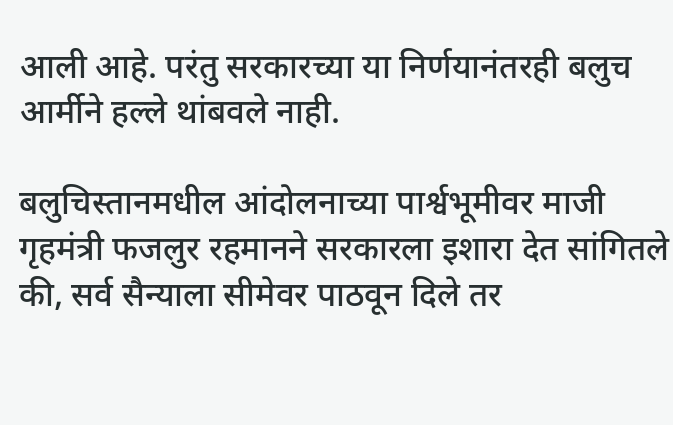आली आहे. परंतु सरकारच्या या निर्णयानंतरही बलुच आर्मीने हल्ले थांबवले नाही.

बलुचिस्तानमधील आंदोलनाच्या पार्श्वभूमीवर माजी गृहमंत्री फजलुर रहमानने सरकारला इशारा देत सांगितले की, सर्व सैन्याला सीमेवर पाठवून दिले तर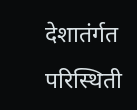देशातंर्गत परिस्थिती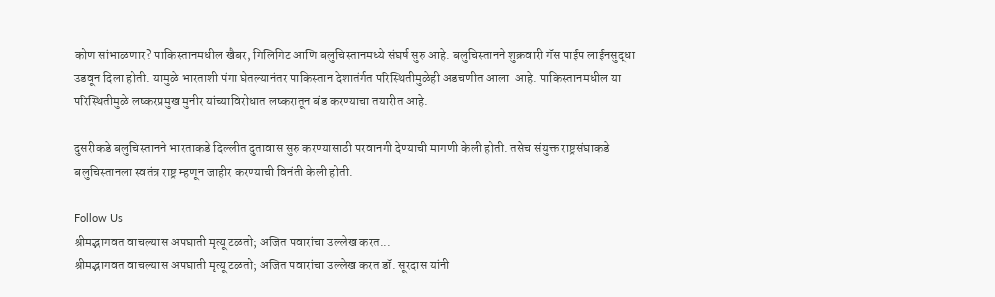कोण सांभाळणार? पाकिस्तानमधील खैबर, गिलिगिट आणि बलुचिस्तानमध्ये संघर्ष सुरु आहे. बलुचिस्तानने शुक्रवारी गॅस पाईप लाईनसुद्धा उडवून दिला होती. यामुळे भारताशी पंगा घेतल्यानंतर पाकिस्तान देशातंर्गत परिस्थितीमुळेही अडचणीत आला  आहे. पाकिस्तानमधील या परिस्थितीमुळे लष्करप्रमुख मुनीर यांच्याविरोधात लष्करातून बंड करण्याचा तयारीत आहे.

दुसरीकडे बलुचिस्तानने भारताकडे दिल्लीत दुतावास सुरु करण्यासाठी परवानगी देण्याची मागणी केली होती. तसेच संयुक्त राष्ट्रसंघाकडे बलुचिस्तानला स्वतंत्र राष्ट्र म्हणून जाहीर करण्याची विनंती केली होती.

Follow Us
श्रीमद्भागवत वाचल्यास अपघाती मृत्यू टळतो; अजित पवारांचा उल्लेख करत...
श्रीमद्भागवत वाचल्यास अपघाती मृत्यू टळतो; अजित पवारांचा उल्लेख करत डॉ. सूरदास यांनी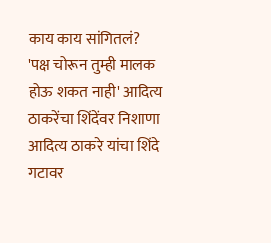काय काय सांगितलं?
'पक्ष चोरून तुम्ही मालक होऊ शकत नाही' आदित्य ठाकरेंचा शिंदेंवर निशाणा
आदित्य ठाकरे यांचा शिंदे गटावर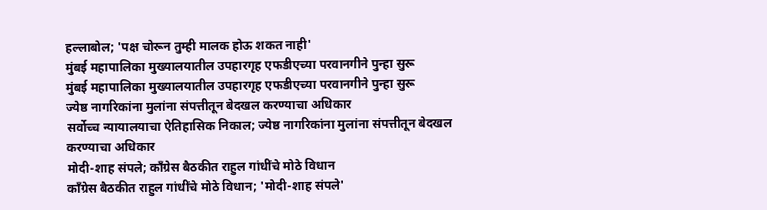हल्लाबोल; 'पक्ष चोरून तुम्ही मालक होऊ शकत नाही'
मुंबई महापालिका मुख्यालयातील उपहारगृह एफडीएच्या परवानगीने पुन्हा सुरू
मुंबई महापालिका मुख्यालयातील उपहारगृह एफडीएच्या परवानगीने पुन्हा सुरू
ज्येष्ठ नागरिकांना मुलांना संपत्तीतून बेदखल करण्याचा अधिकार
सर्वोच्च न्यायालयाचा ऐतिहासिक निकाल; ज्येष्ठ नागरिकांना मुलांना संपत्तीतून बेदखल करण्याचा अधिकार
मोदी-शाह संपले; काँग्रेस बैठकीत राहुल गांधींचे मोठे विधान
काँग्रेस बैठकीत राहुल गांधींचे मोठे विधान; 'मोदी-शाह संपले'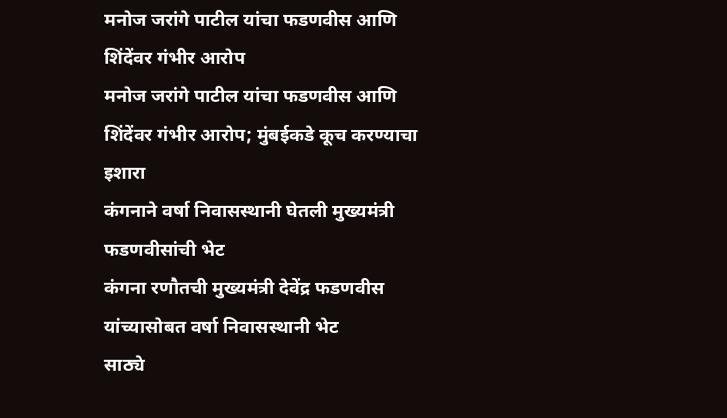मनोज जरांगे पाटील यांचा फडणवीस आणि शिंदेंवर गंभीर आरोप
मनोज जरांगे पाटील यांचा फडणवीस आणि शिंदेंवर गंभीर आरोप; मुंबईकडे कूच करण्याचा इशारा
कंगनाने वर्षा निवासस्थानी घेतली मुख्यमंत्री फडणवीसांची भेट
कंगना रणौतची मुख्यमंत्री देवेंद्र फडणवीस यांच्यासोबत वर्षा निवासस्थानी भेट
साठ्ये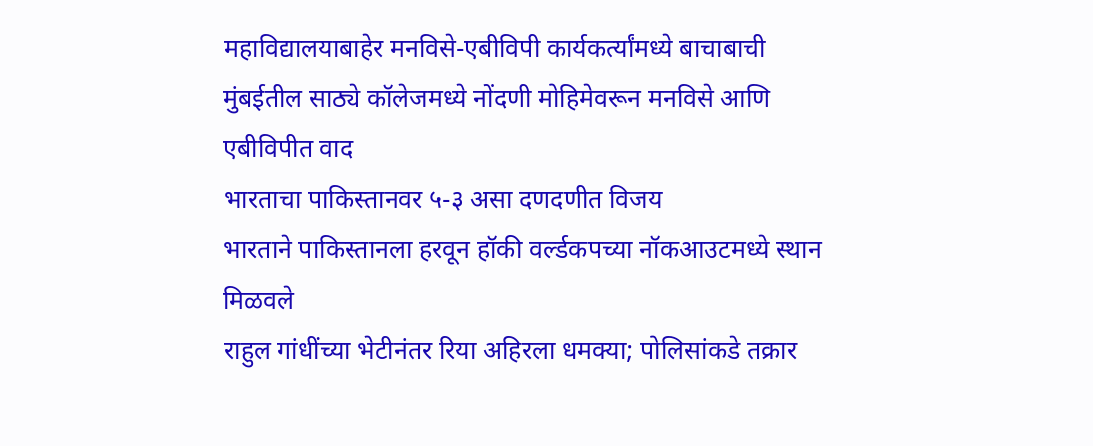महाविद्यालयाबाहेर मनविसे-एबीविपी कार्यकर्त्यांमध्ये बाचाबाची
मुंबईतील साठ्ये कॉलेजमध्ये नोंदणी मोहिमेवरून मनविसे आणि एबीविपीत वाद
भारताचा पाकिस्तानवर ५-३ असा दणदणीत विजय
भारताने पाकिस्तानला हरवून हॉकी वर्ल्डकपच्या नॉकआउटमध्ये स्थान मिळवले
राहुल गांधींच्या भेटीनंतर रिया अहिरला धमक्या; पोलिसांकडे तक्रार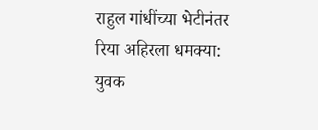राहुल गांधींच्या भेटीनंतर रिया अहिरला धमक्या: युवक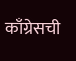काँग्रेसची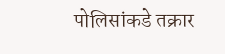पोलिसांकडे तक्रार